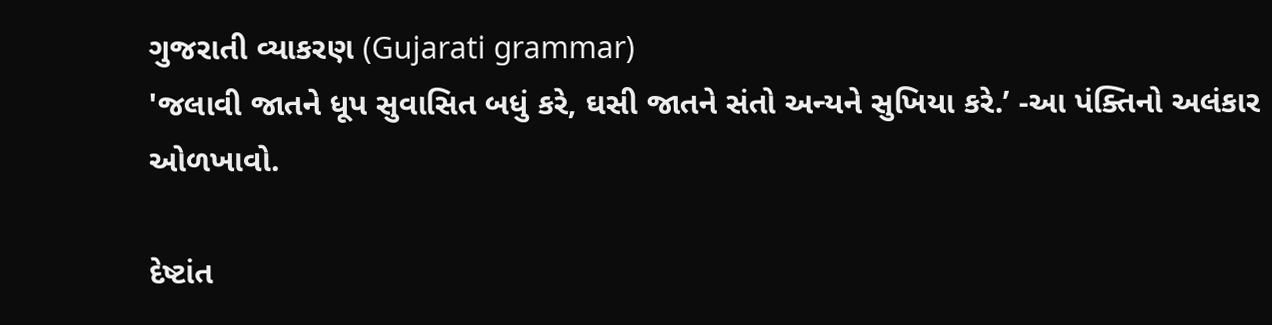ગુજરાતી વ્યાકરણ (Gujarati grammar)
'જલાવી જાતને ધૂપ સુવાસિત બધું કરે, ઘસી જાતને સંતો અન્યને સુખિયા કરે.’ -આ પંક્તિનો અલંકાર ઓળખાવો.

દેષ્ટાંત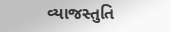વ્યાજસ્તુતિ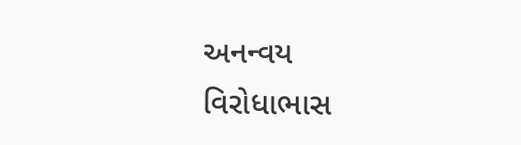અનન્વય
વિરોધાભાસ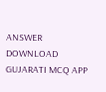ANSWER DOWNLOAD GUJARATI MCQ APP